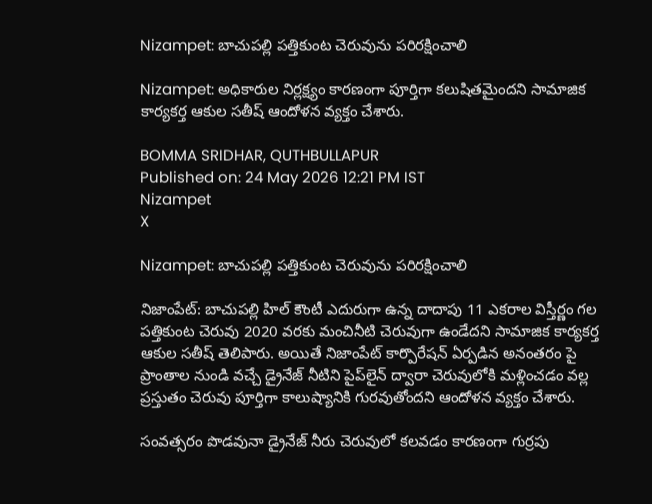Nizampet: బాచుపల్లి పత్తికుంట చెరువును పరిరక్షించాలి

Nizampet: అధికారుల నిర్లక్ష్యం కారణంగా పూర్తిగా కలుషితమైందని సామాజిక కార్యకర్త ఆకుల సతీష్ ఆందోళన వ్యక్తం చేశారు.

BOMMA SRIDHAR, QUTHBULLAPUR
Published on: 24 May 2026 12:21 PM IST
Nizampet
X

Nizampet: బాచుపల్లి పత్తికుంట చెరువును పరిరక్షించాలి

నిజాంపేట్: బాచుపల్లి హిల్ కౌంటీ ఎదురుగా ఉన్న దాదాపు 11 ఎకరాల విస్తీర్ణం గల పత్తికుంట చెరువు 2020 వరకు మంచినీటి చెరువుగా ఉండేదని సామాజిక కార్యకర్త ఆకుల సతీష్ తెలిపారు. అయితే నిజాంపేట్ కార్పొరేషన్ ఏర్పడిన అనంతరం పై ప్రాంతాల నుండి వచ్చే డ్రైనేజ్ నీటిని పైప్‌లైన్ ద్వారా చెరువులోకి మళ్లించడం వల్ల ప్రస్తుతం చెరువు పూర్తిగా కాలుష్యానికి గురవుతోందని ఆందోళన వ్యక్తం చేశారు.

సంవత్సరం పొడవునా డ్రైనేజ్ నీరు చెరువులో కలవడం కారణంగా గుర్రపు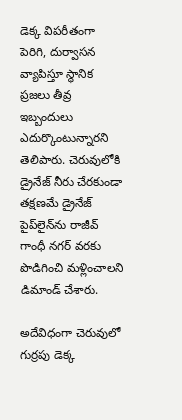డెక్క విపరీతంగా పెరిగి, దుర్వాసన వ్యాపిస్తూ స్థానిక ప్రజలు తీవ్ర ఇబ్బందులు ఎదుర్కొంటున్నారని తెలిపారు. చెరువులోకి డ్రైనేజ్ నీరు చేరకుండా తక్షణమే డ్రైనేజ్ పైప్‌లైన్‌ను రాజీవ్ గాంధీ నగర్ వరకు పొడిగించి మళ్లించాలని డిమాండ్ చేశారు.

అదేవిధంగా చెరువులో గుర్రపు డెక్క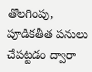తొలగింపు, పూడికతీత పనులు చేపట్టడం ద్వారా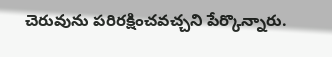చెరువును పరిరక్షించవచ్చని పేర్కొన్నారు.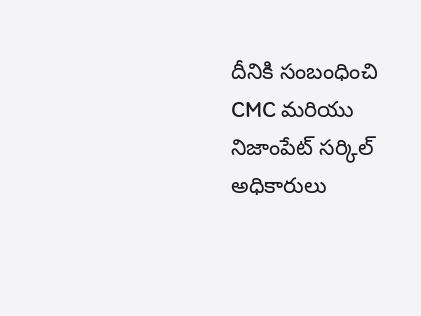దీనికి సంబంధించి CMC మరియు నిజాంపేట్ సర్కిల్ అధికారులు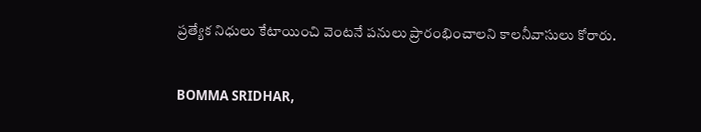ప్రత్యేక నిధులు కేటాయించి వెంటనే పనులు ప్రారంభించాలని కాలనీవాసులు కోరారు.

BOMMA SRIDHAR,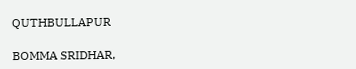QUTHBULLAPUR

BOMMA SRIDHAR,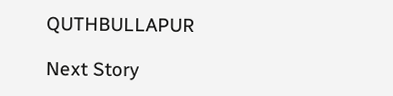QUTHBULLAPUR

Next Story